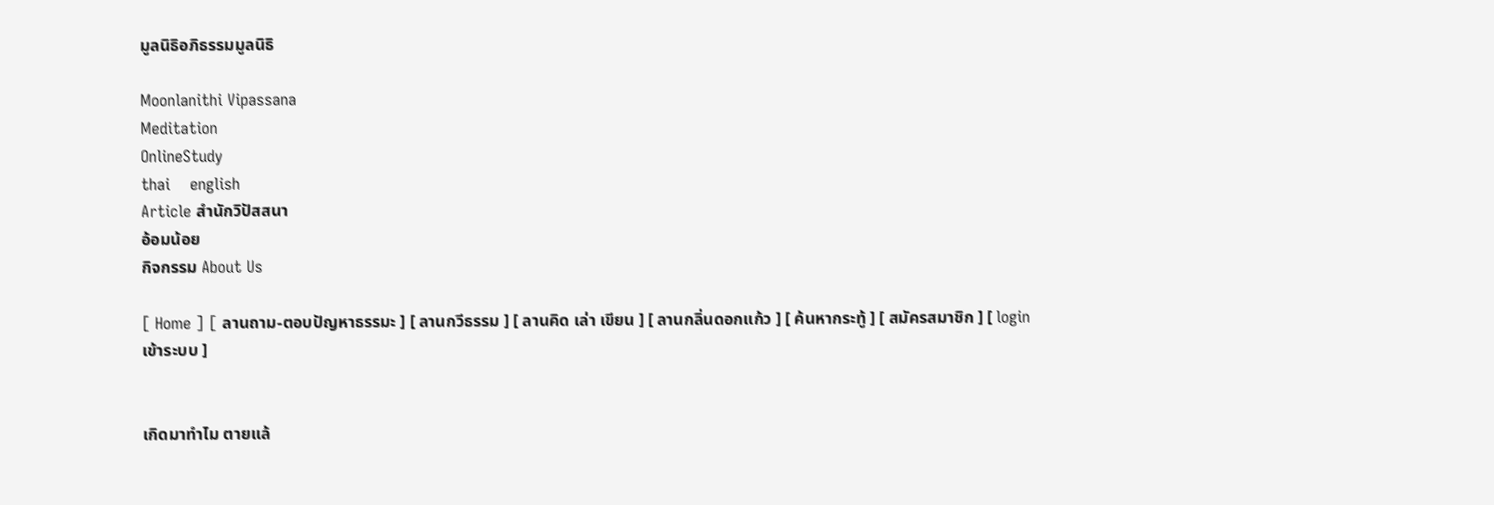มูลนิธิอภิธรรมมูลนิธิ

Moonlanithi Vipassana
Meditation
OnlineStudy
thai    english
Article สำนักวิปัสสนา
อ้อมน้อย
กิจกรรม About Us

[ Home ] [ ลานถาม-ตอบปัญหาธรรมะ ] [ ลานกวีธรรม ] [ ลานคิด เล่า เขียน ] [ ลานกลิ่นดอกแก้ว ] [ ค้นหากระทู้ ] [ สมัครสมาชิก ] [ login เข้าระบบ ]


เกิดมาทำไม ตายแล้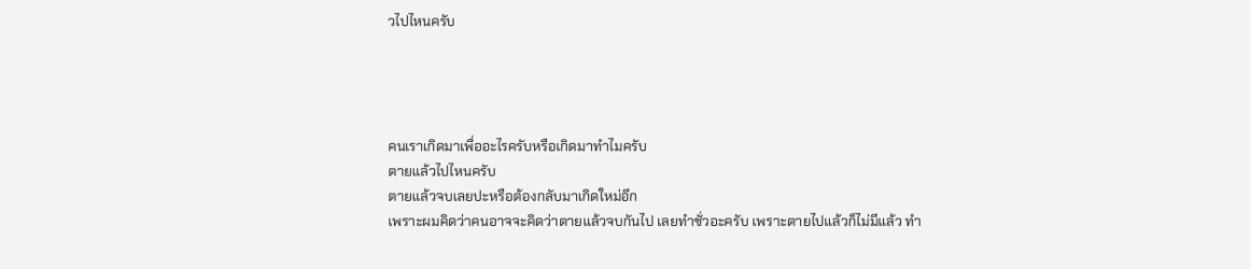วไปไหนครับ




คนเราเกิดมาเพื่ออะไรครับหรือเกิดมาทำไมครับ
ตายแล้วไปไหนครับ
ตายแล้วจบเลยปะหรือต้องกลับมาเกิดใหม่อีก
เพราะผมคิดว่าคนอาจจะคิดว่าตายแล้วจบกันไป เลยทำชั่วอะครับ เพราะตายไปแล้วก็ไม่มีแล้ว ทำ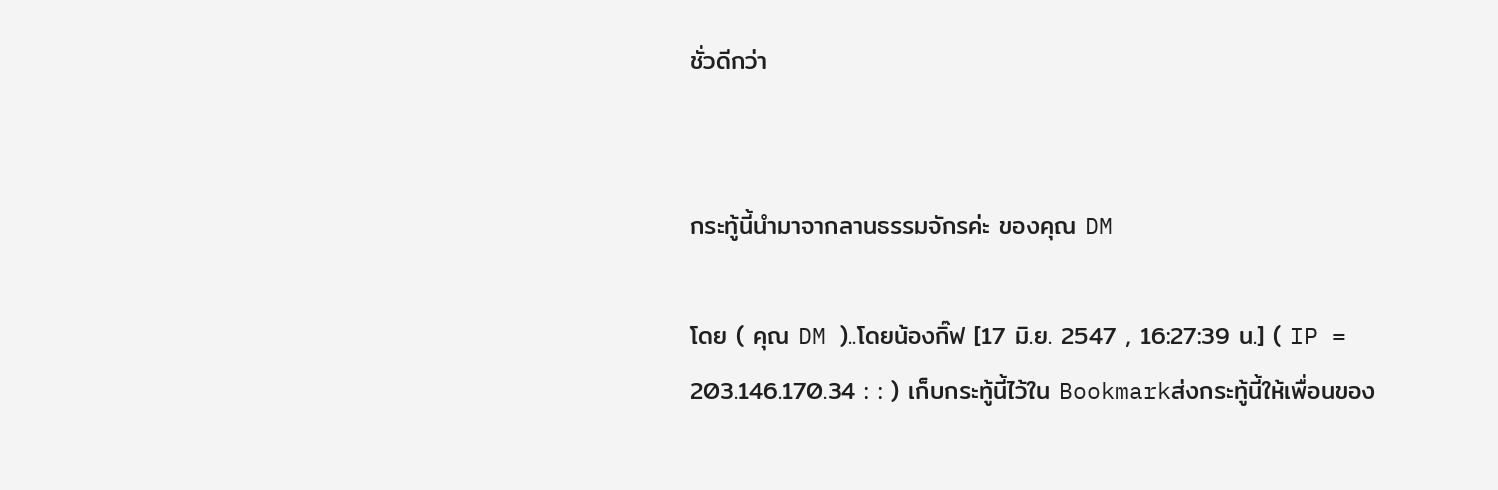ชั่วดีกว่า


กระทู้นี้นำมาจากลานธรรมจักรค่ะ ของคุณ DM

โดย ( คุณ DM )..โดยน้องกิ๊ฟ [17 มิ.ย. 2547 , 16:27:39 น.] ( IP = 203.146.170.34 : : ) เก็บกระทู้นี้ไว้ใน Bookmarkส่งกระทู้นี้ให้เพื่อนของ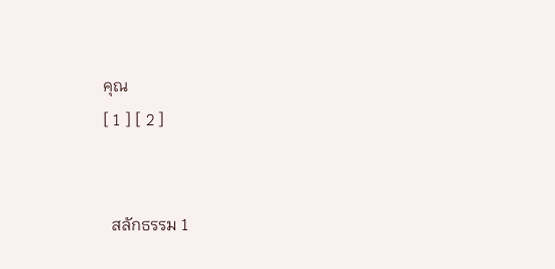คุณ
[ 1 ] [ 2 ]


  สลักธรรม 1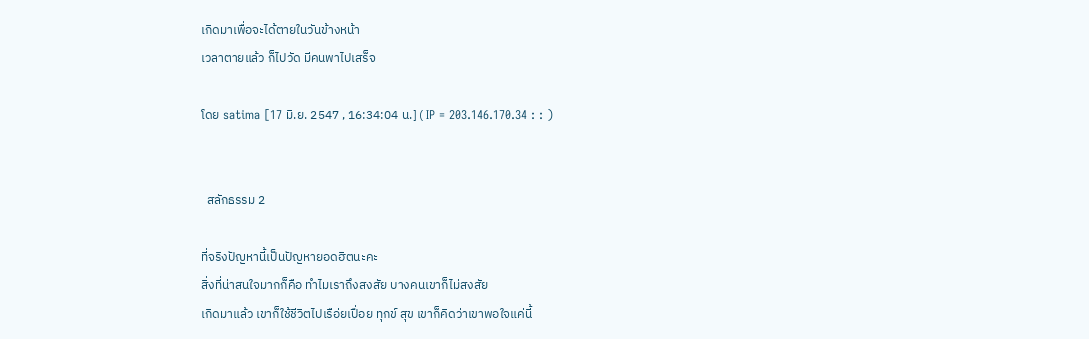เกิดมาเพื่อจะได้ตายในวันข้างหน้า
เวลาตายแล้ว ก็ไปวัด มีคนพาไปเสร็จ

โดย satima [17 มิ.ย. 2547 , 16:34:04 น.] ( IP = 203.146.170.34 : : )


  สลักธรรม 2

ที่จริงปัญหานี้เป็นปัญหายอดฮิตนะคะ
สิ่งที่น่าสนใจมากก็คือ ทำไมเราถึงสงสัย บางคนเขาก็ไม่สงสัย
เกิดมาแล้ว เขาก็ใช้ชีวิตไปเรือ่ยเปื่อย ทุกข์ สุข เขาก็คิดว่าเขาพอใจแค่นี้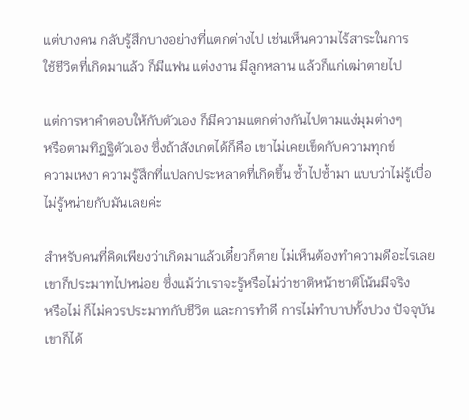แต่บางคน กลับรู้สึกบางอย่างที่แตกต่างไป เช่นเห็นความไร้สาระในการ
ใช้ชีวิตที่เกิดมาแล้ว ก็มีแฟน แต่งงาน มีลูกหลาน แล้วก็แก่เฒ่าตายไป

แต่การหาคำตอบให้กับตัวเอง ก็มีความแตกต่างกันไปตามแง่มุมต่างๆ
หรือตามทิฎฐิตัวเอง ซึ่งถ้าสังเกตได้ก็คือ เขาไม่เคยเข็ดกับความทุกข์
ความเหงา ความรู้สึกที่แปลกประหลาดที่เกิดขึ้น ซ้ำไปซ้ำมา แบบว่าไม่รู้เบื่อ
ไม่รู้หน่ายกับมันเลยค่ะ

สำหรับคนที่คิดเพียงว่าเกิดมาแล้วเดี๋ยวก็ตาย ไม่เห็นต้องทำความดีอะไรเลย
เขาก็ประมาทไปหน่อย ซึ่งแม้ว่าเราจะรู้หรือไม่ว่าชาติหน้าชาติโน้นมีจริง
หรือไม่ ก็ไม่ควรประมาทกับชีวิต และการทำดี การไม่ทำบาปทั้งปวง ปัจจุบัน
เขาก็ได้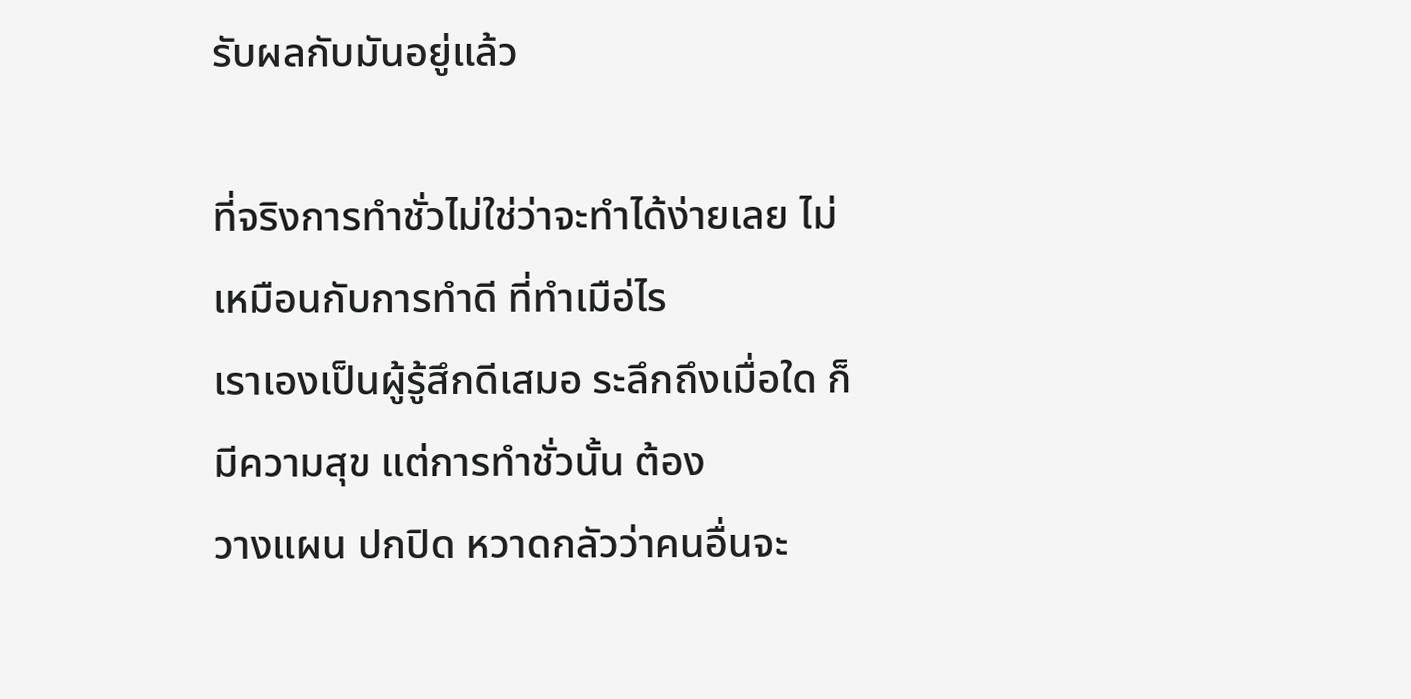รับผลกับมันอยู่แล้ว

ที่จริงการทำชั่วไม่ใช่ว่าจะทำได้ง่ายเลย ไม่เหมือนกับการทำดี ที่ทำเมือ่ไร
เราเองเป็นผู้รู้สึกดีเสมอ ระลึกถึงเมื่อใด ก็มีความสุข แต่การทำชั่วนั้น ต้อง
วางแผน ปกปิด หวาดกลัวว่าคนอื่นจะ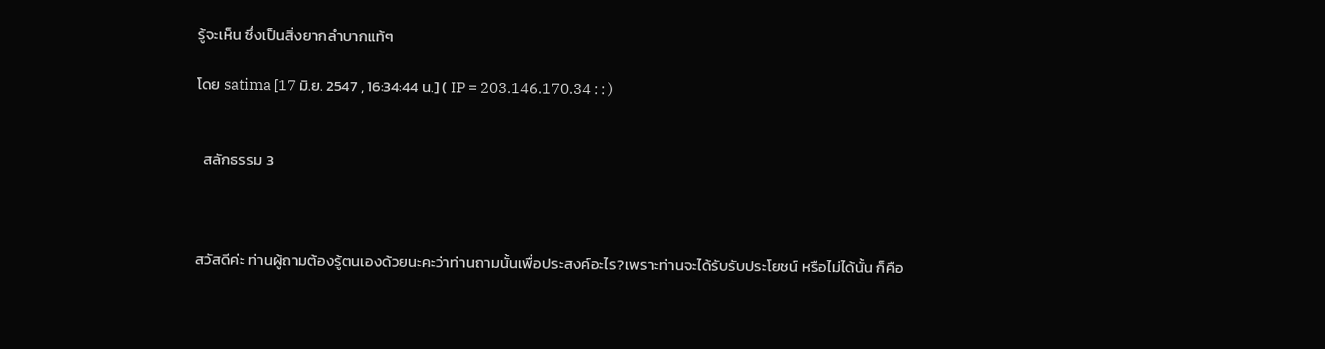รู้จะเห็น ซึ่งเป็นสิ่งยากลำบากแท้ๆ

โดย satima [17 มิ.ย. 2547 , 16:34:44 น.] ( IP = 203.146.170.34 : : )


  สลักธรรม 3



สวัสดีค่ะ ท่านผู้ถามต้องรู้ตนเองด้วยนะคะว่าท่านถามนั้นเพื่อประสงค์อะไร?เพราะท่านจะได้รับรับประโยชน์ หรือไม่ได้นั้น ก็คือ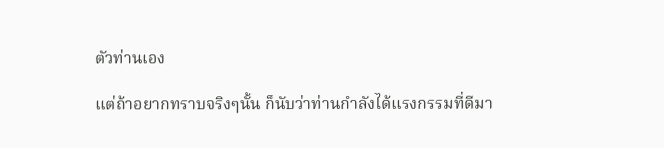ตัวท่านเอง

แต่ถ้าอยากทราบจริงๆนั้น ก็นับว่าท่านกำลังได้แรงกรรมที่ดีมา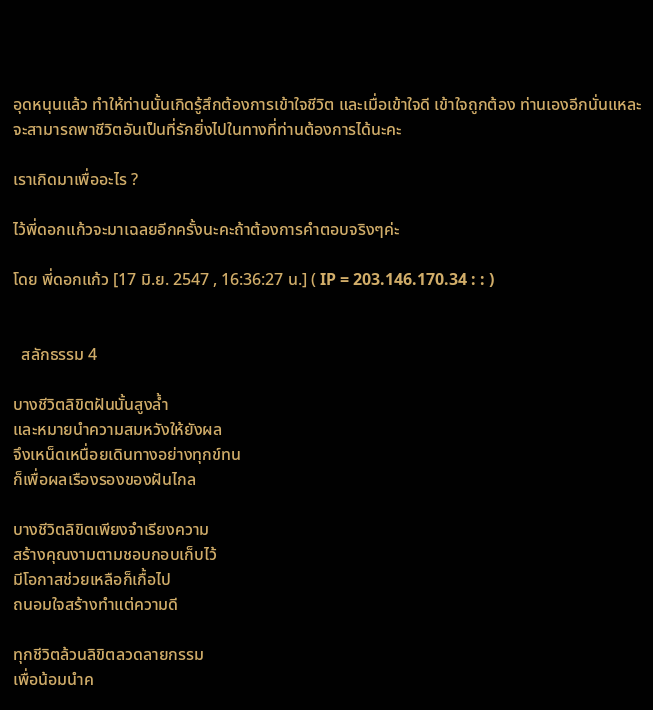อุดหนุนแล้ว ทำให้ท่านนั้นเกิดรู้สึกต้องการเข้าใจชีวิต และเมื่อเข้าใจดี เข้าใจถูกต้อง ท่านเองอีกนั่นแหละจะสามารถพาชีวิตอันเป็นที่รักยิ่งไปในทางที่ท่านต้องการได้นะคะ

เราเกิดมาเพื่ออะไร ?

ไว้พี่ดอกแก้วจะมาเฉลยอีกครั้งนะคะถ้าต้องการคำตอบจริงๆค่ะ

โดย พี่ดอกแก้ว [17 มิ.ย. 2547 , 16:36:27 น.] ( IP = 203.146.170.34 : : )


  สลักธรรม 4

บางชีวิตลิขิตฝันนั้นสูงล้ำ
และหมายนำความสมหวังให้ยังผล
จึงเหน็ดเหนื่อยเดินทางอย่างทุกข์ทน
ก็เพื่อผลเรืองรองของฝันไกล

บางชีวิตลิขิตเพียงจำเรียงความ
สร้างคุณงามตามชอบกอบเก็บไว้
มีโอกาสช่วยเหลือก็เกื้อไป
ถนอมใจสร้างทำแต่ความดี

ทุกชีวิตล้วนลิขิตลวดลายกรรม
เพื่อน้อมนำค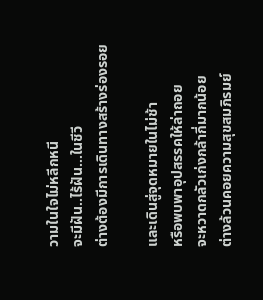วามในใจไม่หลีกหนี
จะมีฝัน..ไร้ฝัน...ในชีวี
ต่างต้องมีการเดินทางสร้างร่องรอย

และเดินสู่จุดหมายในไม่ช้า
หรือพบพาอุปสรรคให้ล่าถอย
จะหวาดกลัวเก่งกล้ากี่มากน้อย
ต่างล้วนคอยความสุขสมภิรมย์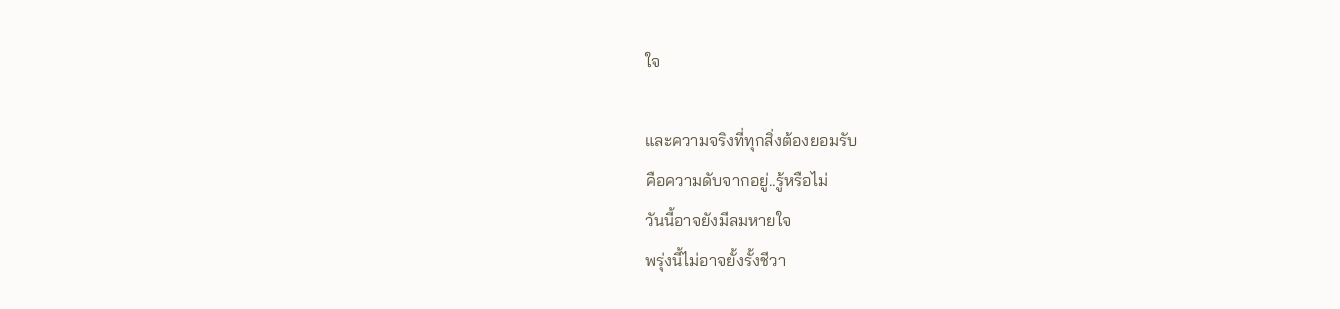ใจ

และความจริงที่ทุกสิ่งต้องยอมรับ
คือความดับจากอยู่..รู้หรือไม่
วันนี้อาจยังมีลมหายใจ
พรุ่งนี้ไม่อาจยั้งรั้งชีวา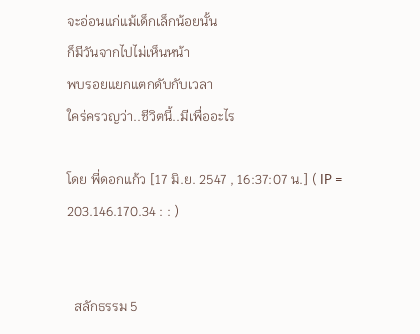จะอ่อนแก่แม้เด็กเล็กน้อยนั้น
ก็มีวันจากไปไม่เห็นหน้า
พบรอยแยกแตกดับกับเวลา
ใคร่ครวญว่า..ชีวิตนี้..มีเพื่ออะไร

โดย พี่ดอกแก้ว [17 มิ.ย. 2547 , 16:37:07 น.] ( IP = 203.146.170.34 : : )


  สลักธรรม 5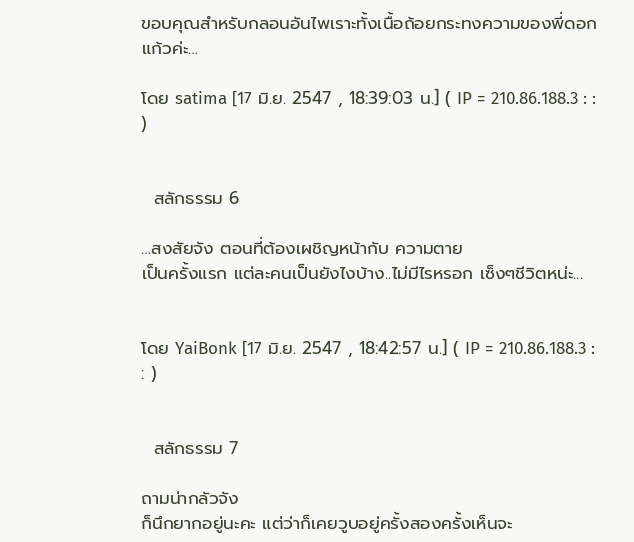ขอบคุณสำหรับกลอนอันไพเราะทั้งเนื้อถ้อยกระทงความของพี่ดอกแก้วค่ะ…

โดย satima [17 มิ.ย. 2547 , 18:39:03 น.] ( IP = 210.86.188.3 : : )


  สลักธรรม 6

…สงสัยจัง ตอนที่ต้องเผชิญหน้ากับ ความตาย
เป็นครั้งแรก แต่ละคนเป็นยังไงบ้าง..ไม่มีไรหรอก เซ็งๆชีวิตหน่ะ...


โดย YaiBonk [17 มิ.ย. 2547 , 18:42:57 น.] ( IP = 210.86.188.3 : : )


  สลักธรรม 7

ถามน่ากลัวจัง
ก็นึกยากอยู่นะคะ แต่ว่าก็เคยวูบอยู่ครั้งสองครั้งเห็นจะ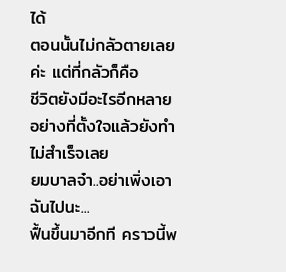ได้
ตอนนั้นไม่กลัวตายเลยค่ะ แต่ที่กลัวก็คือ
ชีวิตยังมีอะไรอีกหลายอย่างที่ตั้งใจแล้วยังทำไม่สำเร็จเลย
ยมบาลจ๋า..อย่าเพิ่งเอาฉันไปนะ...
ฟื้นขึ้นมาอีกที คราวนี้พ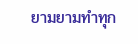ยามยามทำทุก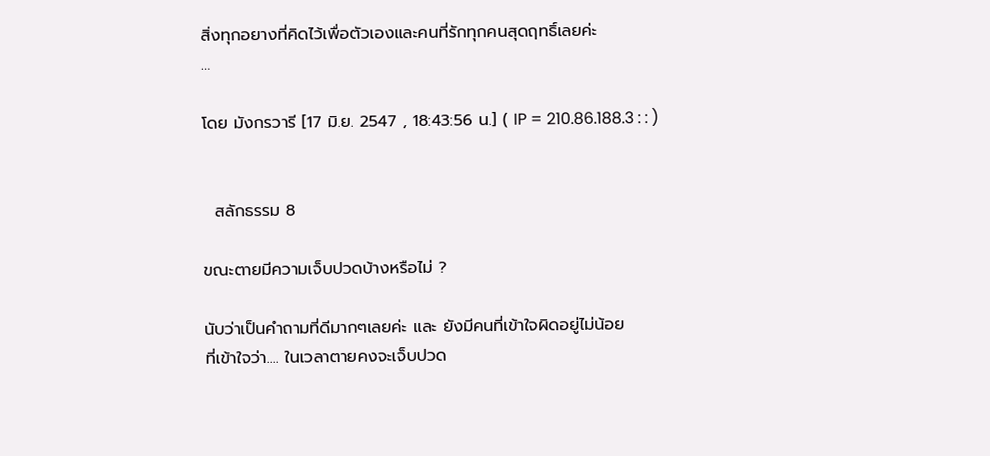สิ่งทุกอยางที่คิดไว้เพื่อตัวเองและคนที่รักทุกคนสุดฤทธิ์เลยค่ะ
…

โดย มังกรวารี [17 มิ.ย. 2547 , 18:43:56 น.] ( IP = 210.86.188.3 : : )


  สลักธรรม 8

ขณะตายมีความเจ็บปวดบ้างหรือไม่ ?

นับว่าเป็นคำถามที่ดีมากๆเลยค่ะ และ ยังมีคนที่เข้าใจผิดอยู่ไม่น้อย
ที่เข้าใจว่า.... ในเวลาตายคงจะเจ็บปวด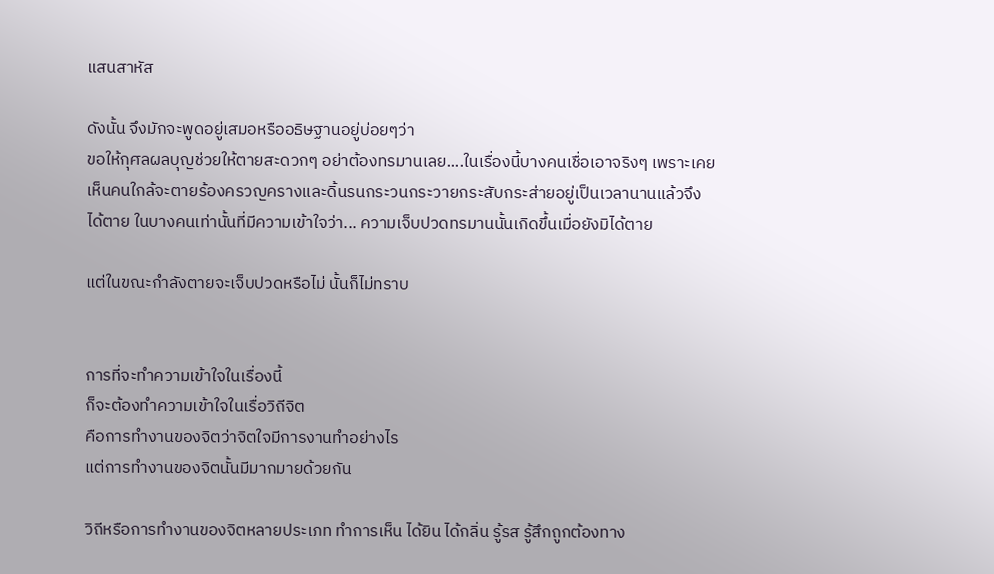แสนสาหัส

ดังนั้น จึงมักจะพูดอยู่เสมอหรืออธิษฐานอยู่บ่อยๆว่า
ขอให้กุศลผลบุญช่วยให้ตายสะดวกๆ อย่าต้องทรมานเลย....ในเรื่องนี้บางคนเชื่อเอาจริงๆ เพราะเคยเห็นคนใกล้จะตายร้องครวญครางและดิ้นรนกระวนกระวายกระสับกระส่ายอยู่เป็นเวลานานแล้วจึงได้ตาย ในบางคนเท่านั้นที่มีความเข้าใจว่า... ความเจ็บปวดทรมานนั้นเกิดขึ้นเมื่อยังมิได้ตาย

แต่ในขณะกำลังตายจะเจ็บปวดหรือไม่ นั้นก็ไม่ทราบ


การที่จะทำความเข้าใจในเรื่องนี้
ก็จะต้องทำความเข้าใจในเรื่อวิถีจิต
คือการทำงานของจิตว่าจิตใจมีการงานทำอย่างไร
แต่การทำงานของจิตนั้นมีมากมายด้วยกัน

วิถีหรือการทำงานของจิตหลายประเภท ทำการเห็น ได้ยิน ได้กลิ่น รู้รส รู้สึกถูกต้องทาง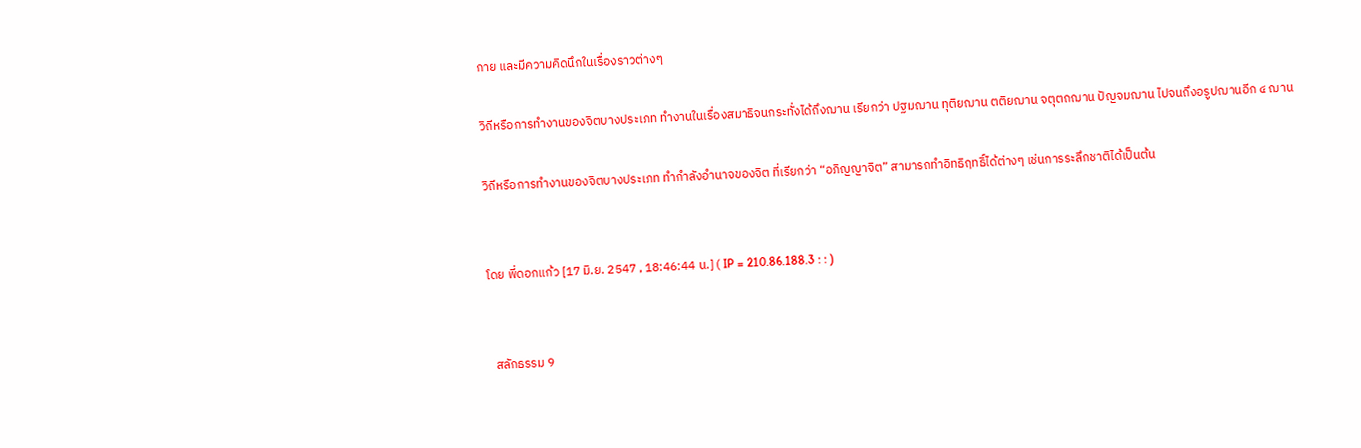กาย และมีความคิดนึกในเรื่องราวต่างๆ

วิถีหรือการทำงานของจิตบางประเภท ทำงานในเรื่องสมาธิจนกระทั่งได้ถึงฌาน เรียกว่า ปฐมฌาน ทุติยฌาน ตติยฌาน จตุตถฌาน ปัญจมฌาน ไปจนถึงอรูปฌานอีก ๔ ฌาน

วิถีหรือการทำงานของจิตบางประเภท ทำกำลังอำนาจของจิต ที่เรียกว่า “อภิญญาจิต” สามารถทำอิทธิฤทธิ์ได้ต่างๆ เช่นการระลึกชาติได้เป็นต้น


โดย พี่ดอกแก้ว [17 มิ.ย. 2547 , 18:46:44 น.] ( IP = 210.86.188.3 : : )


  สลักธรรม 9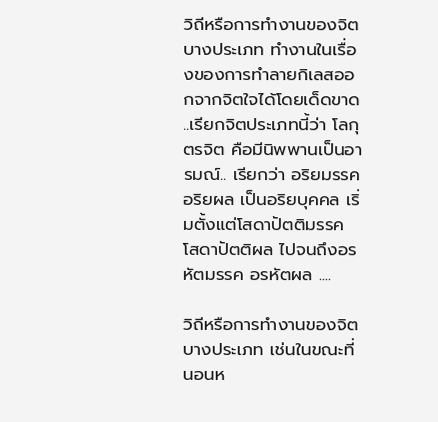วิถีหรือการทำงานของจิตบางประเภท ทำงานในเรื่องของการทำลายกิเลสออกจากจิตใจได้โดยเด็ดขาด ..เรียกจิตประเภทนี้ว่า โลกุตรจิต คือมีนิพพานเป็นอารมณ์.. เรียกว่า อริยมรรค อริยผล เป็นอริยบุคคล เริ่มตั้งแต่โสดาปัตติมรรค โสดาปัตติผล ไปจนถึงอรหัตมรรค อรหัตผล ....

วิถีหรือการทำงานของจิตบางประเภท เช่นในขณะที่นอนห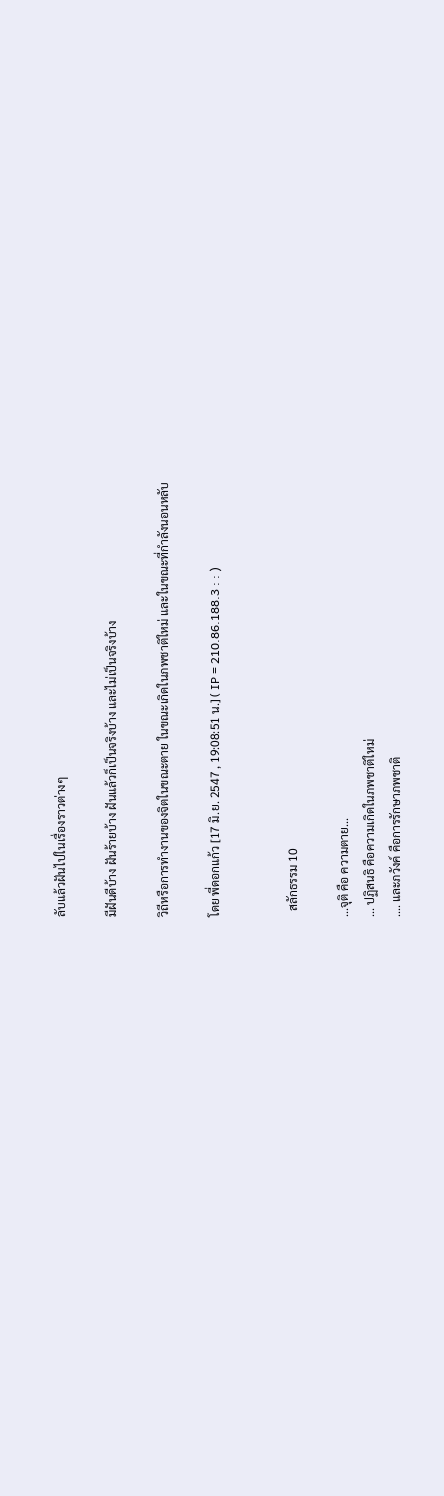ลับแล้วฝันไปในเรื่องราวต่างๆ

มีฝันดีบ้าง ฝันร้ายบ้าง ฝันแล้วก็เป็นจริงบ้าง และไม่เป็นจริงบ้าง

วิถีหรือการทำงานของจิตในขณะตาย ในขณะเกิดในภพชาติใหม่ และในขณะที่กำลังนอนหลับ

โดย พี่ดอกแก้ว [17 มิ.ย. 2547 , 19:08:51 น.] ( IP = 210.86.188.3 : : )


  สลักธรรม 10

...จุติ คือ ความตาย...
... ปฏิสนธิ คือความเกิดในภพชาติใหม่
.... และภวังค์ คือการรักษาภพชาติ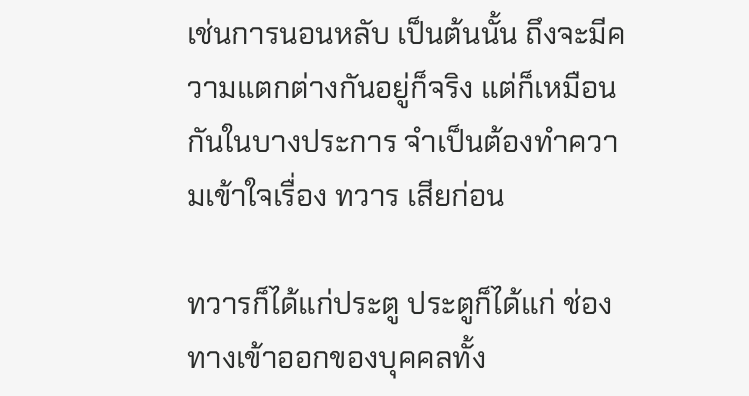เช่นการนอนหลับ เป็นต้นนั้น ถึงจะมีความแตกต่างกันอยู่ก็จริง แต่ก็เหมือนกันในบางประการ จำเป็นต้องทำความเข้าใจเรื่อง ทวาร เสียก่อน

ทวารก็ได้แก่ประตู ประตูก็ได้แก่ ช่องทางเข้าออกของบุคคลทั้ง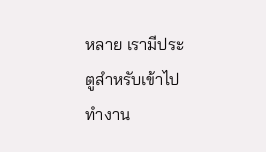หลาย เรามีประตูสำหรับเข้าไปทำงาน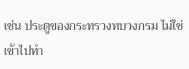เช่น ประตูของกระทรวงทบวงกรม ไม่ใช่เข้าไปทำ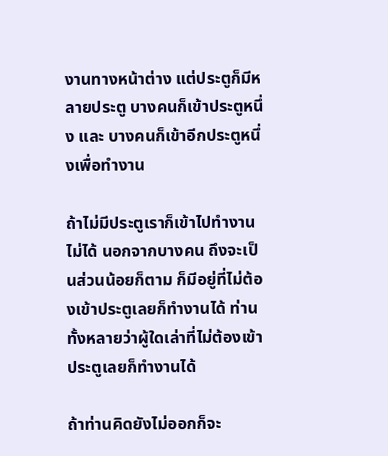งานทางหน้าต่าง แต่ประตูก็มีหลายประตู บางคนก็เข้าประตูหนึ่ง และ บางคนก็เข้าอีกประตูหนึ่งเพื่อทำงาน

ถ้าไม่มีประตูเราก็เข้าไปทำงานไม่ได้ นอกจากบางคน ถึงจะเป็นส่วนน้อยก็ตาม ก็มีอยู่ที่ไม่ต้องเข้าประตูเลยก็ทำงานได้ ท่านทั้งหลายว่าผู้ใดเล่าที่ไม่ต้องเข้าประตูเลยก็ทำงานได้

ถ้าท่านคิดยังไม่ออกก็จะ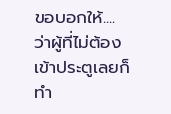ขอบอกให้.... ว่าผู้ที่ไม่ต้องเข้าประตูเลยก็ทำ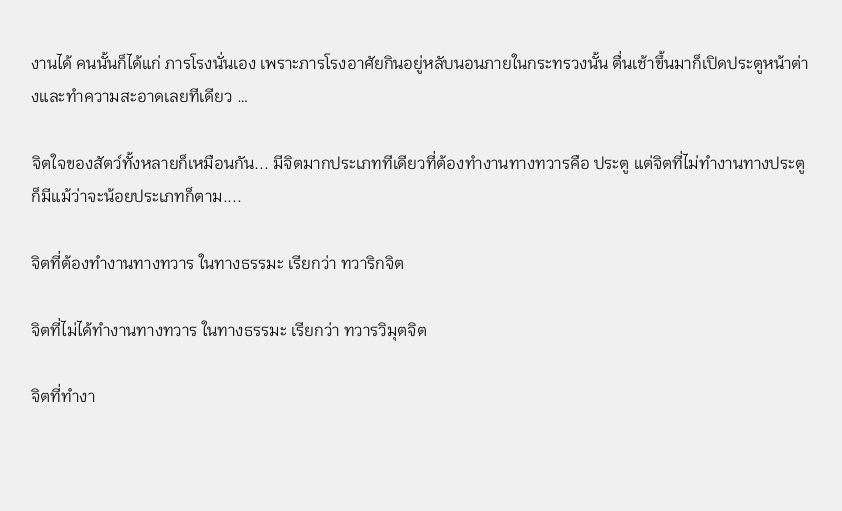งานได้ คนนั้นก็ได้แก่ ภารโรงนั่นเอง เพราะภารโรงอาศัยกินอยู่หลับนอนภายในกระทรวงนั้น ตื่นเช้าขึ้นมาก็เปิดประตูหน้าต่างและทำความสะอาดเลยทีเดียว …

จิตใจของสัตว์ทั้งหลายก็เหมือนกัน... มีจิตมากประเภททีเดียวที่ต้องทำงานทางทวารคือ ประตู แต่จิตที่ไม่ทำงานทางประตูก็มีแม้ว่าจะน้อยประเภทก็ตาม....

จิตที่ต้องทำงานทางทวาร ในทางธรรมะ เรียกว่า ทวาริกจิต

จิตที่ไม่ได้ทำงานทางทวาร ในทางธรรมะ เรียกว่า ทวารวิมุตจิต

จิตที่ทำงา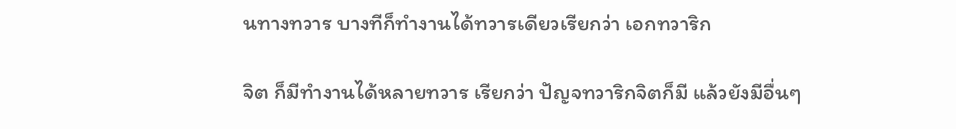นทางทวาร บางทีก็ทำงานได้ทวารเดียวเรียกว่า เอกทวาริก

จิต ก็มีทำงานได้หลายทวาร เรียกว่า ปัญจทวาริกจิตก็มี แล้วยังมีอื่นๆ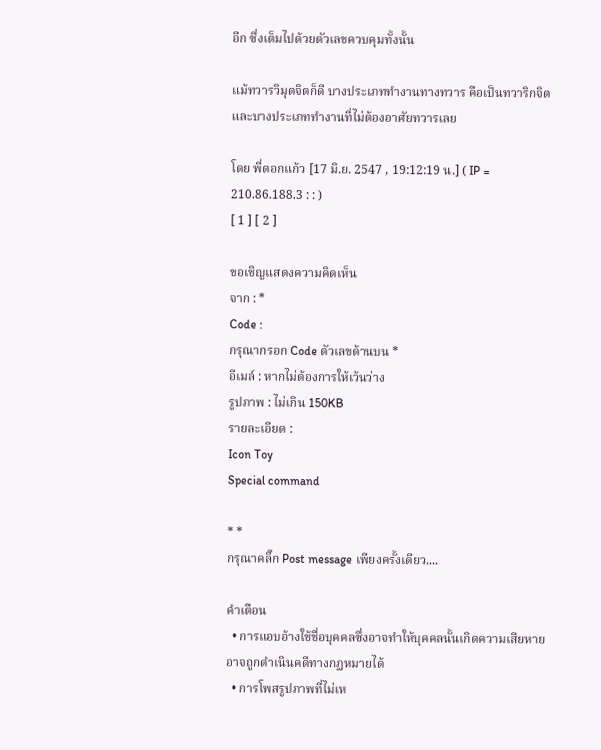อีก ซึ่งเต็มไปด้วยตัวเลขควบคุมทั้งนั้น

แม้ทวารวิมุตจิตก็ดี บางประเภททำงานทางทวาร คือเป็นทวาริกจิต และบางประเภททำงานที่ไม่ต้องอาศัยทวารเลย

โดย พี่ดอกแก้ว [17 มิ.ย. 2547 , 19:12:19 น.] ( IP = 210.86.188.3 : : )
[ 1 ] [ 2 ]

ขอเชิญแสดงความคิดเห็น
จาก : *
Code :
กรุณากรอก Code ตัวเลขด้านบน *
อีเมล์ : หากไม่ต้องการให้เว้นว่าง
รูปภาพ : ไม่เกิน 150KB
รายละเอียด :
Icon Toy
Special command

* *
กรุณาคลิ๊ก Post message เพียงครั้งเดียว....

คำเตือน
  • การแอบอ้างใช้ชื่อบุคคลซึ่งอาจทำให้บุคคลนั้นเกิดความเสียหาย อาจถูกดำเนินคดีทางกฏหมายได้
  • การโพสรูปภาพที่ไม่เห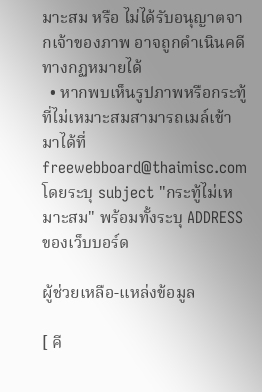มาะสม หรือ ไม่ได้รับอนุญาตจากเจ้าของภาพ อาจถูกดำเนินคดีทางกฏหมายได้
  • หากพบเห็นรูปภาพหรือกระทู้ที่ไม่เหมาะสมสามารถเมล์เข้ามาได้ที่ freewebboard@thaimisc.com โดยระบุ subject "กระทู้ไม่เหมาะสม" พร้อมทั้งระบุ ADDRESS ของเว็บบอร์ด

ผู้ช่วยเหลือ-แหล่งข้อมูล

[ คี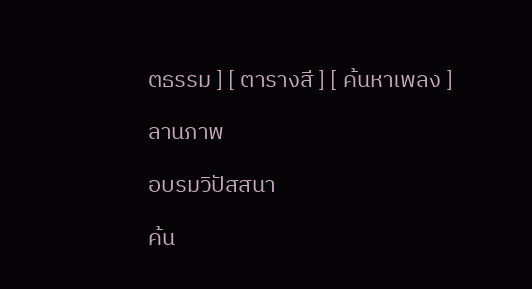ตธรรม ] [ ตารางสี ] [ ค้นหาเพลง ]

ลานภาพ

อบรมวิปัสสนา

ค้น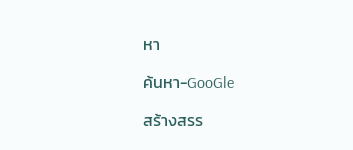หา

ค้นหา-GooGle

สร้างสรร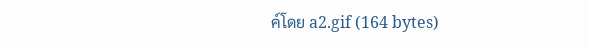ค์โดย a2.gif (164 bytes)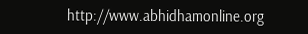http://www.abhidhamonline.org